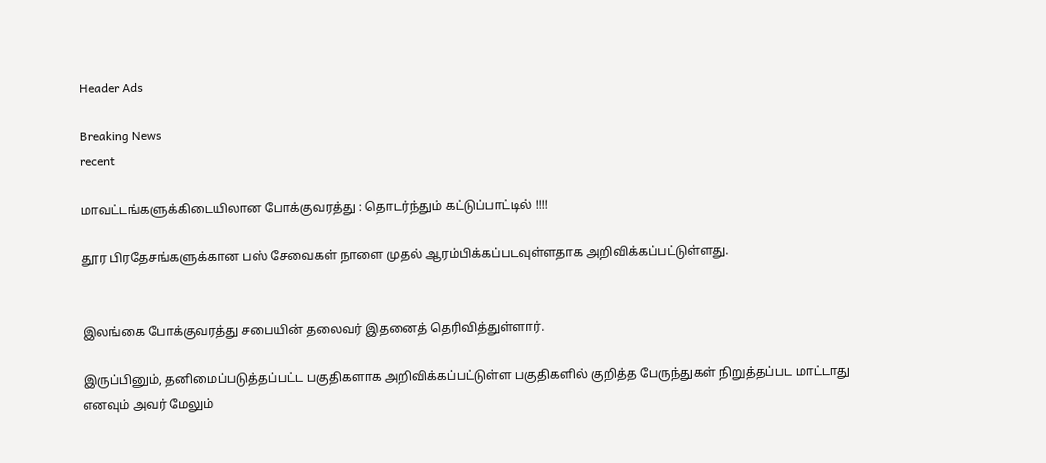Header Ads

Breaking News
recent

மாவட்டங்களுக்கிடையிலான போக்குவரத்து : தொடர்ந்தும் கட்டுப்பாட்டில் !!!!

தூர பிரதேசங்களுக்கான பஸ் சேவைகள் நாளை முதல் ஆரம்பிக்கப்படவுள்ளதாக அறிவிக்கப்பட்டுள்ளது.


இலங்கை போக்குவரத்து சபையின் தலைவர் இதனைத் தெரிவித்துள்ளார்.

இருப்பினும், தனிமைப்படுத்தப்பட்ட பகுதிகளாக அறிவிக்கப்பட்டுள்ள பகுதிகளில் குறித்த பேருந்துகள் நிறுத்தப்பட மாட்டாது எனவும் அவர் மேலும்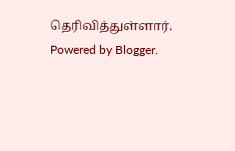தெரிவித்துள்ளார்.
Powered by Blogger.